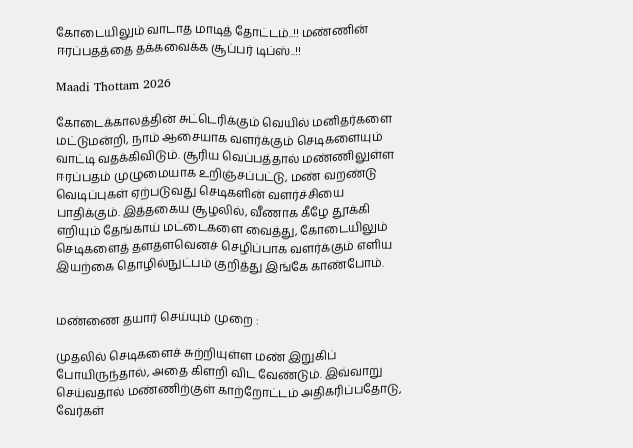கோடையிலும் வாடாத மாடித் தோட்டம்..!! மண்ணின் ஈரப்பதத்தை தக்கவைக்க சூப்பர் டிப்ஸ்..!!

Maadi Thottam 2026

கோடைக்காலத்தின் சுட்டெரிக்கும் வெயில் மனிதர்களை மட்டுமன்றி, நாம் ஆசையாக வளர்க்கும் செடிகளையும் வாட்டி வதக்கிவிடும். சூரிய வெப்பத்தால் மண்ணிலுள்ள ஈரப்பதம் முழுமையாக உறிஞ்சப்பட்டு, மண் வறண்டு வெடிப்புகள் ஏற்படுவது செடிகளின் வளர்ச்சியை பாதிக்கும். இத்தகைய சூழலில், வீணாக கீழே தூக்கி எறியும் தேங்காய் மட்டைகளை வைத்து, கோடையிலும் செடிகளைத் தளதளவெனச் செழிப்பாக வளர்க்கும் எளிய இயற்கை தொழில்நுட்பம் குறித்து இங்கே காண்போம்.


மண்ணை தயார் செய்யும் முறை :

முதலில் செடிகளைச் சுற்றியுள்ள மண் இறுகிப் போயிருந்தால், அதை கிளறி விட வேண்டும். இவ்வாறு செய்வதால் மண்ணிற்குள் காற்றோட்டம் அதிகரிப்பதோடு, வேர்கள்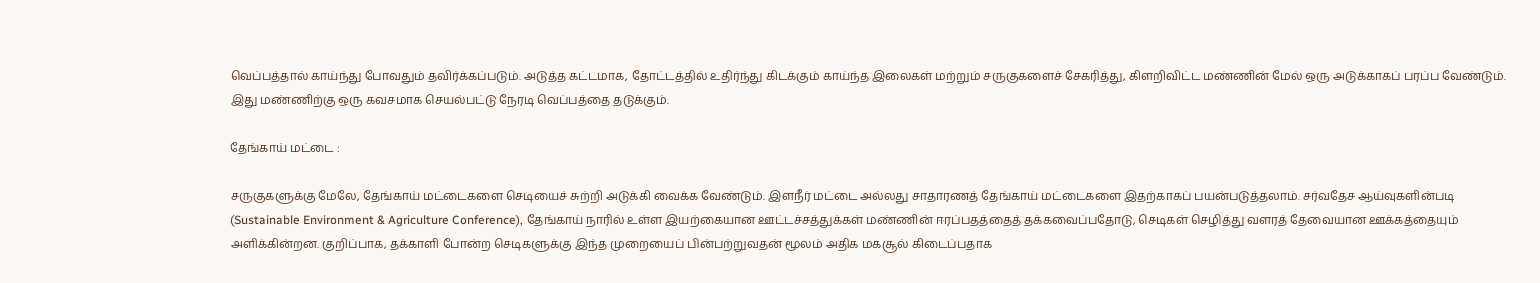வெப்பத்தால் காய்ந்து போவதும் தவிர்க்கப்படும். அடுத்த கட்டமாக, தோட்டத்தில் உதிர்ந்து கிடக்கும் காய்ந்த இலைகள் மற்றும் சருகுகளைச் சேகரித்து, கிளறிவிட்ட மண்ணின் மேல் ஒரு அடுக்காகப் பரப்ப வேண்டும். இது மண்ணிற்கு ஒரு கவசமாக செயல்பட்டு நேரடி வெப்பத்தை தடுக்கும்.

தேங்காய் மட்டை :

சருகுகளுக்கு மேலே, தேங்காய் மட்டைகளை செடியைச் சுற்றி அடுக்கி வைக்க வேண்டும். இளநீர் மட்டை அல்லது சாதாரணத் தேங்காய் மட்டைகளை இதற்காகப் பயன்படுத்தலாம். சர்வதேச ஆய்வுகளின்படி (Sustainable Environment & Agriculture Conference), தேங்காய் நாரில் உள்ள இயற்கையான ஊட்டச்சத்துக்கள் மண்ணின் ஈரப்பதத்தைத் தக்கவைப்பதோடு, செடிகள் செழித்து வளரத் தேவையான ஊக்கத்தையும் அளிக்கின்றன. குறிப்பாக, தக்காளி போன்ற செடிகளுக்கு இந்த முறையைப் பின்பற்றுவதன் மூலம் அதிக மகசூல் கிடைப்பதாக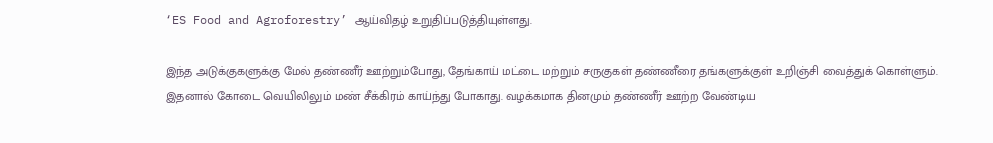‘ES Food and Agroforestry’ ஆய்விதழ் உறுதிப்படுத்தியுள்ளது.

இந்த அடுக்குகளுக்கு மேல் தண்ணீர் ஊற்றும்போது, தேங்காய் மட்டை மற்றும் சருகுகள் தண்ணீரை தங்களுக்குள் உறிஞ்சி வைத்துக் கொள்ளும். இதனால் கோடை வெயிலிலும் மண் சீக்கிரம் காய்ந்து போகாது. வழக்கமாக தினமும் தண்ணீர் ஊற்ற வேண்டிய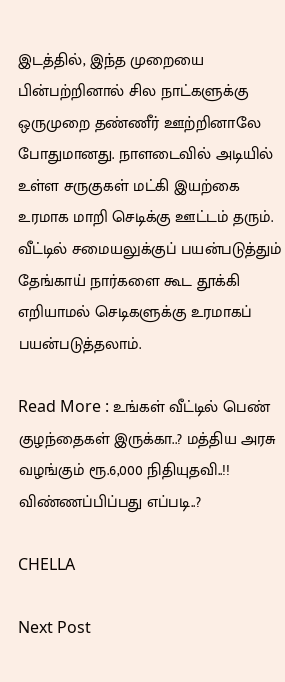இடத்தில், இந்த முறையை பின்பற்றினால் சில நாட்களுக்கு ஒருமுறை தண்ணீர் ஊற்றினாலே போதுமானது. நாளடைவில் அடியில் உள்ள சருகுகள் மட்கி இயற்கை உரமாக மாறி செடிக்கு ஊட்டம் தரும். வீட்டில் சமையலுக்குப் பயன்படுத்தும் தேங்காய் நார்களை கூட தூக்கி எறியாமல் செடிகளுக்கு உரமாகப் பயன்படுத்தலாம்.

Read More : உங்கள் வீட்டில் பெண் குழந்தைகள் இருக்கா..? மத்திய அரசு வழங்கும் ரூ.6,000 நிதியுதவி..!! விண்ணப்பிப்பது எப்படி..?

CHELLA

Next Post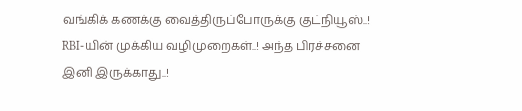வங்கிக் கணக்கு வைத்திருப்போருக்கு குட்நியூஸ்..! RBI-யின் முக்கிய வழிமுறைகள்..! அந்த பிரச்சனை இனி இருக்காது..!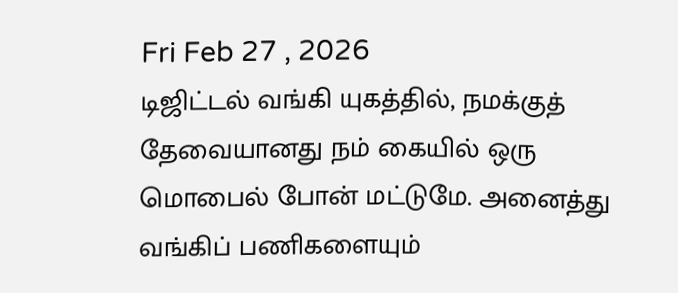Fri Feb 27 , 2026
டிஜிட்டல் வங்கி யுகத்தில், நமக்குத் தேவையானது நம் கையில் ஒரு மொபைல் போன் மட்டுமே. அனைத்து வங்கிப் பணிகளையும்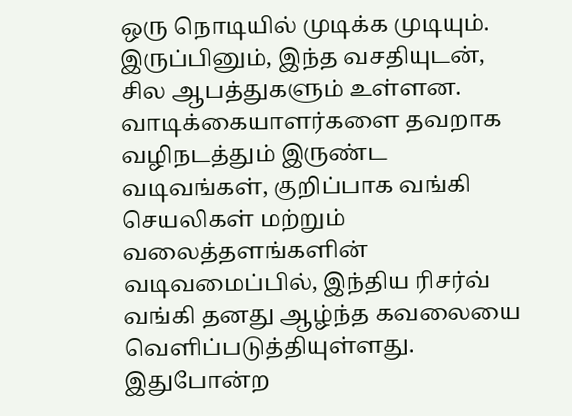ஒரு நொடியில் முடிக்க முடியும். இருப்பினும், இந்த வசதியுடன், சில ஆபத்துகளும் உள்ளன. வாடிக்கையாளர்களை தவறாக வழிநடத்தும் இருண்ட வடிவங்கள், குறிப்பாக வங்கி செயலிகள் மற்றும் வலைத்தளங்களின் வடிவமைப்பில், இந்திய ரிசர்வ் வங்கி தனது ஆழ்ந்த கவலையை வெளிப்படுத்தியுள்ளது. இதுபோன்ற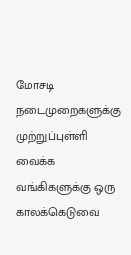மோசடி நடைமுறைகளுக்கு முற்றுப்புள்ளி வைக்க வங்கிகளுக்கு ஒரு காலக்கெடுவை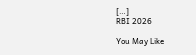[…]
RBI 2026

You May Like